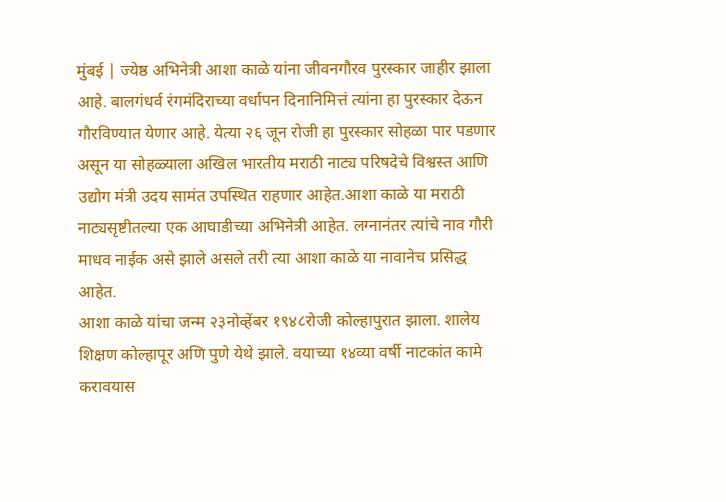मुंबई | ज्येष्ठ अभिनेत्री आशा काळे यांना जीवनगौरव पुरस्कार जाहीर झाला आहे. बालगंधर्व रंगमंदिराच्या वर्धापन दिनानिमित्तं त्यांना हा पुरस्कार देऊन गौरविण्यात येणार आहे. येत्या २६ जून रोजी हा पुरस्कार सोहळा पार पडणार असून या सोहळ्याला अखिल भारतीय मराठी नाट्य परिषदेचे विश्वस्त आणि उद्योग मंत्री उदय सामंत उपस्थित राहणार आहेत.आशा काळे या मराठी नाट्यसृष्टीतल्या एक आघाडीच्या अभिनेत्री आहेत. लग्नानंतर त्यांचे नाव गौरी माधव नाईक असे झाले असले तरी त्या आशा काळे या नावानेच प्रसिद्ध आहेत.
आशा काळे यांचा जन्म २३नोव्हेंबर १९४८रोजी कोल्हापुरात झाला. शालेय शिक्षण कोल्हापूर अणि पुणे येथे झाले. वयाच्या १४व्या वर्षी नाटकांत कामे करावयास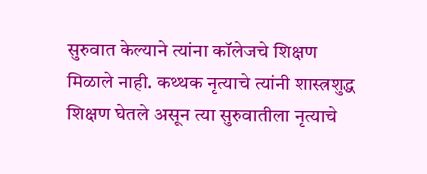सुरुवात केल्याने त्यांना कॉलेजचे शिक्षण मिळाले नाही. कथ्थक नृत्याचे त्यांनी शास्त्रशुद्ध शिक्षण घेतले असून त्या सुरुवातीला नृत्याचे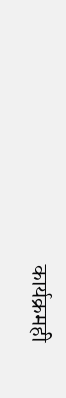कार्यक्रमही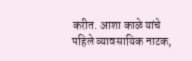करीत. आशा काळे यांचे पहिले व्यावसायिक नाटक,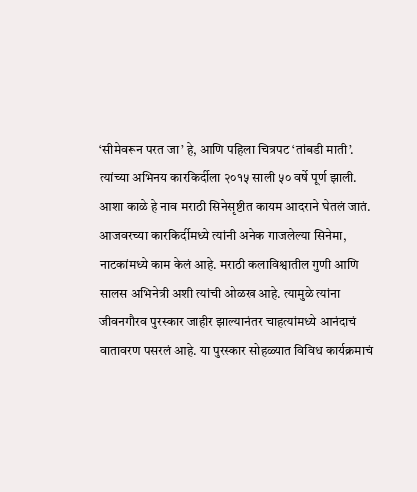‘सीमेवरून परत जा’ हे, आणि पहिला चित्रपट ‘तांबडी माती’. त्यांच्या अभिनय कारकिर्दीला २०१५ साली ५० वर्षे पूर्ण झाली.
आशा काळे हे नाव मराठी सिनेसृष्टीत कायम आदराने घेतलं जातं. आजवरच्या कारकिर्दीमध्ये त्यांनी अनेक गाजलेल्या सिनेमा, नाटकांमध्ये काम केलं आहे. मराठी कलाविश्वातील गुणी आणि सालस अभिनेत्री अशी त्यांची ओळख आहे. त्यामुळे त्यांना जीवनगौरव पुरस्कार जाहीर झाल्यानंतर चाहत्यांमध्ये आनंदाचं वातावरण पसरलं आहे. या पुरस्कार सोहळ्यात विविध कार्यक्रमाचं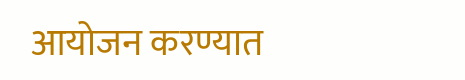आयोजन करण्यात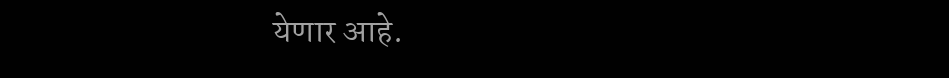येणार आहे.